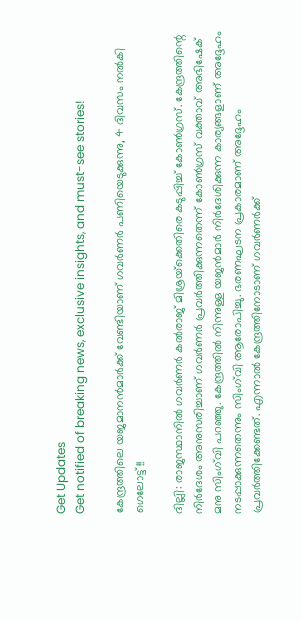Get Updates
Get notified of breaking news, exclusive insights, and must-see stories!

കേന്ദ്രത്തിലെ യജമാനന്‍മാര്‍ക്ക് വേണ്ടിയാണ് ഗവര്‍ണര്‍ പണിയെടുക്കുന്നു, 4 ദിവസം നല്‍കി ഗെലോട്ട്!!

ദില്ലി: രാജസ്ഥാനില്‍ ഗവര്‍ണര്‍ കല്‍രാജ് മിശ്രയ്‌ക്കെതിരെ കടുപ്പിച്ച് കോണ്‍ഗ്രസ്. കേന്ദ്രത്തിന്റെ നിര്‍ദേശം അനുസരിച്ചാണ് ഗവര്‍ണര്‍ പ്രവര്‍ത്തിക്കുന്നതെന്ന് കോണ്‍ഗ്രസ് വക്താവ് അഭിഷേക് മനു സിംഗ്‌വി പറഞ്ഞു. കേന്ദ്രത്തില്‍ നിന്നുള്ള യജന്‍മാര്‍ നിര്‍ദേശിക്കുന്ന കാര്യങ്ങളാണ് അദ്ദേഹം നടപ്പാക്കുന്നതെന്നും സിംഗ്‌വി ആരോപിച്ചു. ഭരണഘടന പ്രകാരമാണ് അദ്ദേഹം പ്രവര്‍ത്തിക്കേണ്ടത്. എന്നാല്‍ കേന്ദ്രത്തിനോടാണ് ഗവര്‍ണര്‍ക്ക്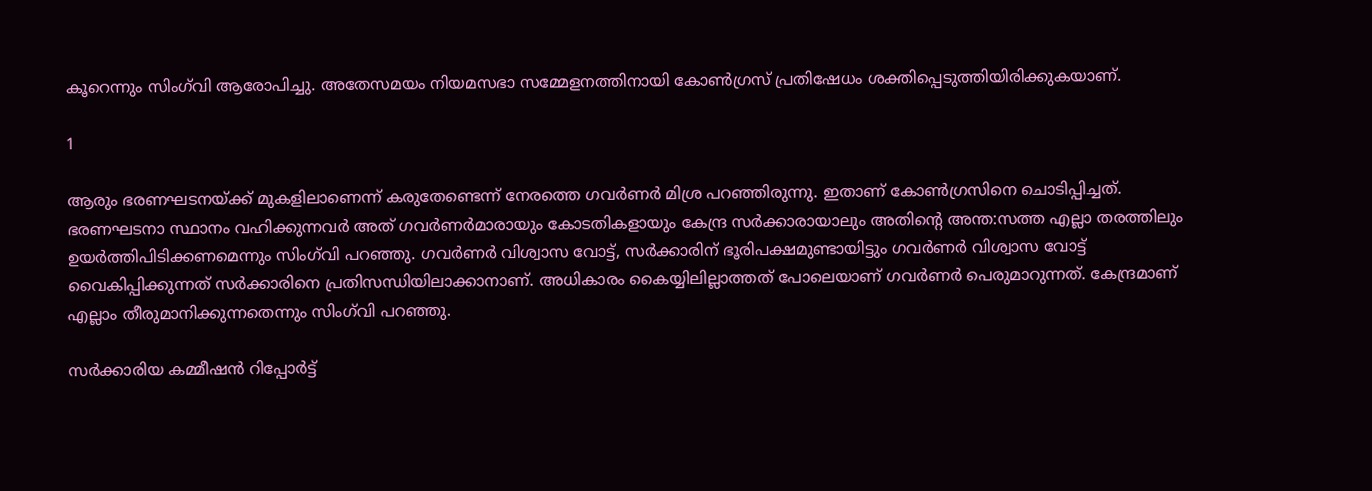കൂറെന്നും സിംഗ്‌വി ആരോപിച്ചു. അതേസമയം നിയമസഭാ സമ്മേളനത്തിനായി കോണ്‍ഗ്രസ് പ്രതിഷേധം ശക്തിപ്പെടുത്തിയിരിക്കുകയാണ്.

1

ആരും ഭരണഘടനയ്ക്ക് മുകളിലാണെന്ന് കരുതേണ്ടെന്ന് നേരത്തെ ഗവര്‍ണര്‍ മിശ്ര പറഞ്ഞിരുന്നു. ഇതാണ് കോണ്‍ഗ്രസിനെ ചൊടിപ്പിച്ചത്. ഭരണഘടനാ സ്ഥാനം വഹിക്കുന്നവര്‍ അത് ഗവര്‍ണര്‍മാരായും കോടതികളായും കേന്ദ്ര സര്‍ക്കാരായാലും അതിന്റെ അന്ത:സത്ത എല്ലാ തരത്തിലും ഉയര്‍ത്തിപിടിക്കണമെന്നും സിംഗ്‌വി പറഞ്ഞു. ഗവര്‍ണര്‍ വിശ്വാസ വോട്ട്, സര്‍ക്കാരിന് ഭൂരിപക്ഷമുണ്ടായിട്ടും ഗവര്‍ണര്‍ വിശ്വാസ വോട്ട് വൈകിപ്പിക്കുന്നത് സര്‍ക്കാരിനെ പ്രതിസന്ധിയിലാക്കാനാണ്. അധികാരം കൈയ്യിലില്ലാത്തത് പോലെയാണ് ഗവര്‍ണര്‍ പെരുമാറുന്നത്. കേന്ദ്രമാണ് എല്ലാം തീരുമാനിക്കുന്നതെന്നും സിംഗ്‌വി പറഞ്ഞു.

സര്‍ക്കാരിയ കമ്മീഷന്‍ റിപ്പോര്‍ട്ട്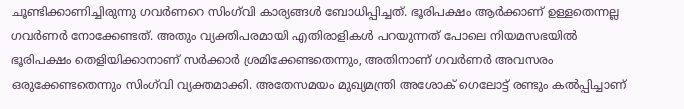ചൂണ്ടിക്കാണിച്ചിരുന്നു ഗവര്‍ണറെ സിംഗ്‌വി കാര്യങ്ങള്‍ ബോധിപ്പിച്ചത്. ഭൂരിപക്ഷം ആര്‍ക്കാണ് ഉള്ളതെന്നല്ല ഗവര്‍ണര്‍ നോക്കേണ്ടത്. അതും വ്യക്തിപരമായി എതിരാളികള്‍ പറയുന്നത് പോലെ നിയമസഭയില്‍ ഭൂരിപക്ഷം തെളിയിക്കാനാണ് സര്‍ക്കാര്‍ ശ്രമിക്കേണ്ടതെന്നും, അതിനാണ് ഗവര്‍ണര്‍ അവസരം ഒരുക്കേണ്ടതെന്നും സിംഗ്‌വി വ്യക്തമാക്കി. അതേസമയം മുഖ്യമന്ത്രി അശോക് ഗെലോട്ട് രണ്ടും കല്‍പ്പിച്ചാണ്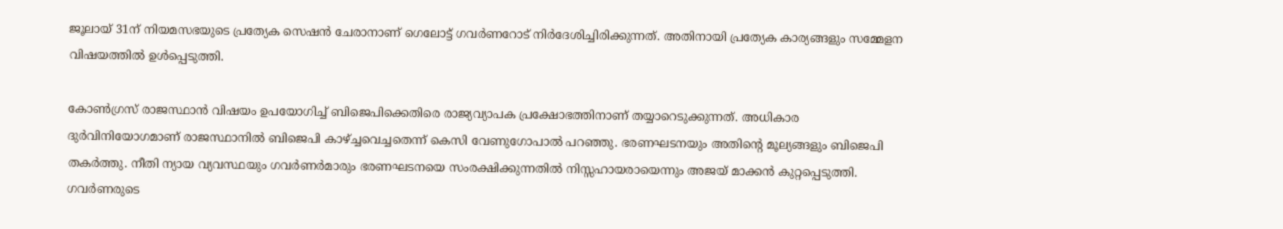ജൂലായ് 31ന് നിയമസഭയുടെ പ്രത്യേക സെഷന്‍ ചേരാനാണ് ഗെലോട്ട് ഗവര്‍ണറോട് നിര്‍ദേശിച്ചിരിക്കുന്നത്. അതിനായി പ്രത്യേക കാര്യങ്ങളും സമ്മേളന വിഷയത്തില്‍ ഉള്‍പ്പെടുത്തി.

കോണ്‍ഗ്രസ് രാജസ്ഥാന്‍ വിഷയം ഉപയോഗിച്ച് ബിജെപിക്കെതിരെ രാജ്യവ്യാപക പ്രക്ഷോഭത്തിനാണ് തയ്യാറെടുക്കുന്നത്. അധികാര ദുര്‍വിനിയോഗമാണ് രാജസ്ഥാനില്‍ ബിജെപി കാഴ്ച്ചവെച്ചതെന്ന് കെസി വേണുഗോപാല്‍ പറഞ്ഞു. ഭരണഘടനയും അതിന്റെ മൂല്യങ്ങളും ബിജെപി തകര്‍ത്തു. നീതി ന്യായ വ്യവസ്ഥയും ഗവര്‍ണര്‍മാരും ഭരണഘടനയെ സംരക്ഷിക്കുന്നതില്‍ നിസ്സഹായരായെന്നും അജയ് മാക്കന്‍ കുറ്റപ്പെടുത്തി. ഗവര്‍ണരുടെ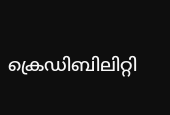ക്രെഡിബിലിറ്റി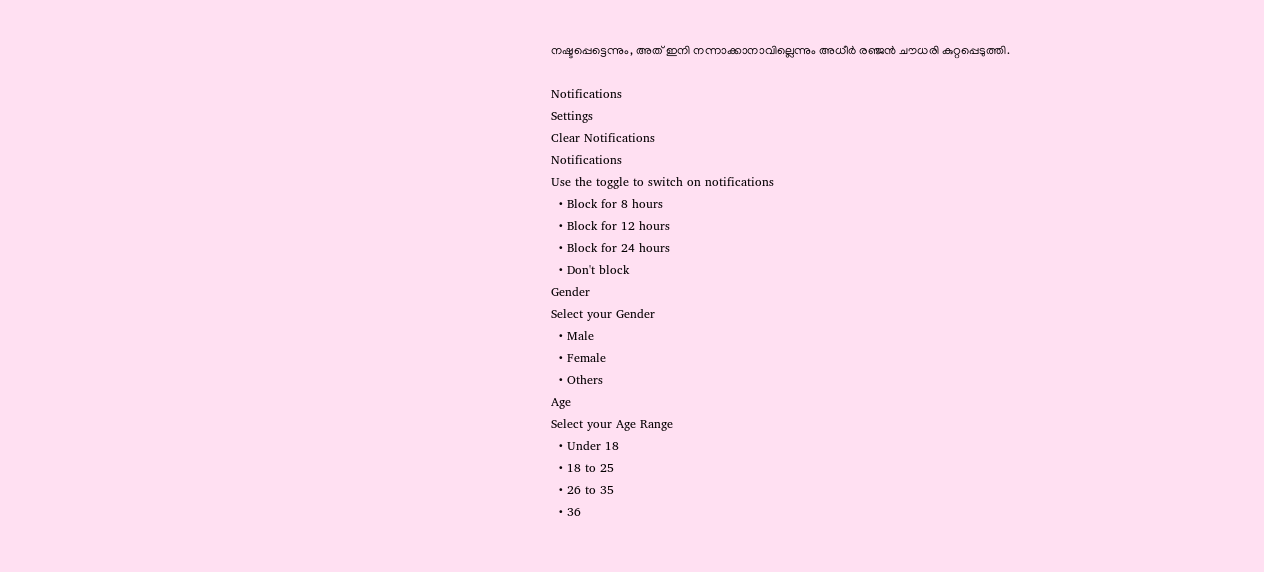നഷ്ടപ്പെട്ടെന്നും, അത് ഇനി നന്നാക്കാനാവില്ലെന്നും അധീര്‍ രഞ്ജന്‍ ചൗധരി കുറ്റപ്പെടുത്തി.

Notifications
Settings
Clear Notifications
Notifications
Use the toggle to switch on notifications
  • Block for 8 hours
  • Block for 12 hours
  • Block for 24 hours
  • Don't block
Gender
Select your Gender
  • Male
  • Female
  • Others
Age
Select your Age Range
  • Under 18
  • 18 to 25
  • 26 to 35
  • 36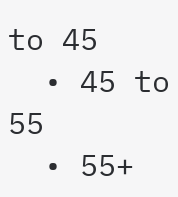to 45
  • 45 to 55
  • 55+